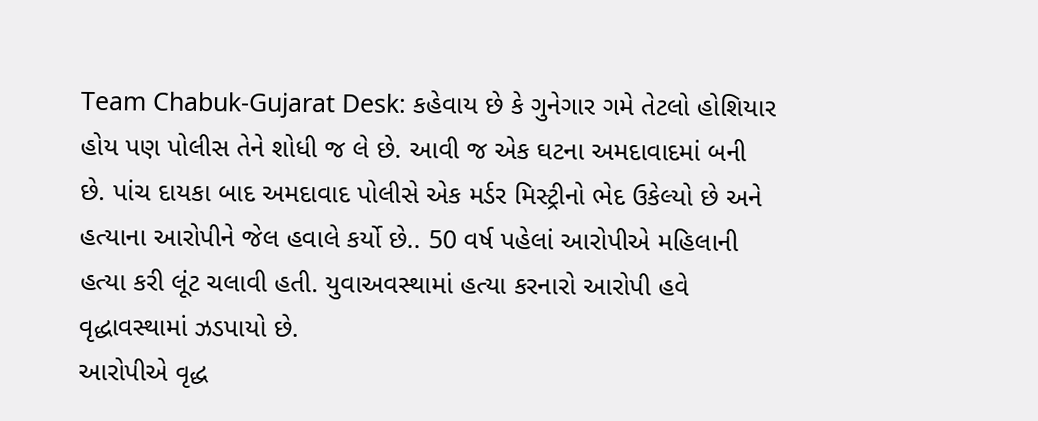Team Chabuk-Gujarat Desk: કહેવાય છે કે ગુનેગાર ગમે તેટલો હોશિયાર હોય પણ પોલીસ તેને શોધી જ લે છે. આવી જ એક ઘટના અમદાવાદમાં બની છે. પાંચ દાયકા બાદ અમદાવાદ પોલીસે એક મર્ડર મિસ્ટ્રીનો ભેદ ઉકેલ્યો છે અને હત્યાના આરોપીને જેલ હવાલે કર્યો છે.. 50 વર્ષ પહેલાં આરોપીએ મહિલાની હત્યા કરી લૂંટ ચલાવી હતી. યુવાઅવસ્થામાં હત્યા કરનારો આરોપી હવે વૃદ્ધાવસ્થામાં ઝડપાયો છે.
આરોપીએ વૃદ્ધ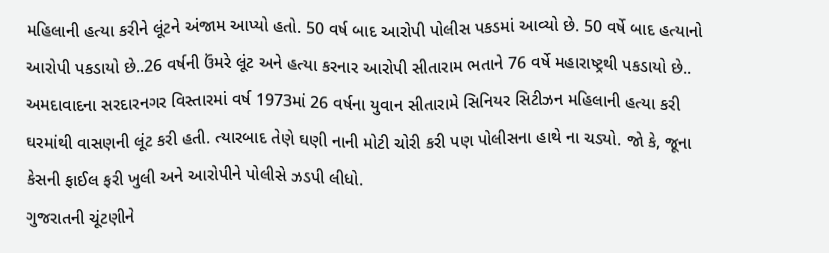મહિલાની હત્યા કરીને લૂંટને અંજામ આપ્યો હતો. 50 વર્ષ બાદ આરોપી પોલીસ પકડમાં આવ્યો છે. 50 વર્ષે બાદ હત્યાનો આરોપી પકડાયો છે..26 વર્ષની ઉંમરે લૂંટ અને હત્યા કરનાર આરોપી સીતારામ ભતાને 76 વર્ષે મહારાષ્ટ્રથી પકડાયો છે.. અમદાવાદના સરદારનગર વિસ્તારમાં વર્ષ 1973માં 26 વર્ષના યુવાન સીતારામે સિનિયર સિટીઝન મહિલાની હત્યા કરી ઘરમાંથી વાસણની લૂંટ કરી હતી. ત્યારબાદ તેણે ઘણી નાની મોટી ચોરી કરી પણ પોલીસના હાથે ના ચડ્યો. જો કે, જૂના કેસની ફાઈલ ફરી ખુલી અને આરોપીને પોલીસે ઝડપી લીધો.
ગુજરાતની ચૂંટણીને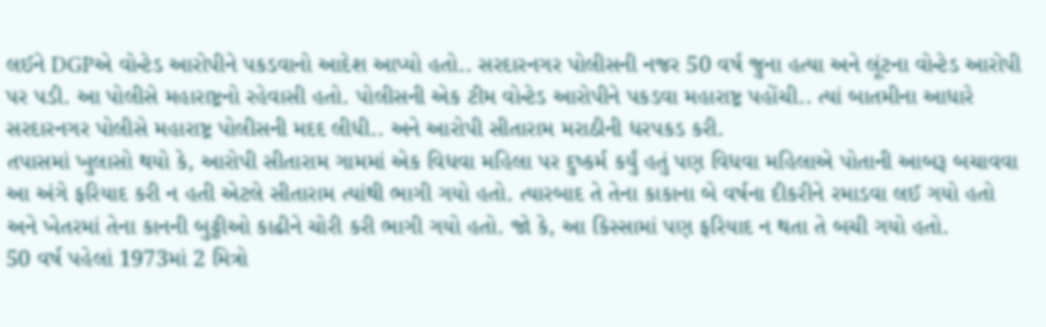લઈને DGPએ વોન્ટેડ આરોપીને પકડવાનો આદેશ આપ્યો હતો.. સરદારનગર પોલીસની નજર 50 વર્ષ જુના હત્યા અને લૂંટના વોન્ટેડ આરોપી પર પડી. આ પોલીસે મહારાષ્ટ્રનો રહેવાસી હતો. પોલીસની એક ટીમ વોન્ટેડ આરોપીને પકડવા મહારાષ્ટ્ર પહોંચી.. ત્યાં બાતમીના આધારે સરદારનગર પોલીસે મહારાષ્ટ્ર પોલીસની મદદ લીધી.. અને આરોપી સીતારામ મરાઠીની ધરપકડ કરી.
તપાસમાં ખુલાસો થયો કે, આરોપી સીતારામ ગામમાં એક વિધવા મહિલા પર દુષ્કર્મ કર્યું હતું પણ વિધવા મહિલાએ પોતાની આબરૂ બચાવવા આ અંગે ફરિયાદ કરી ન હતી એટલે સીતારામ ત્યાંથી ભાગી ગયો હતો. ત્યારબાદ તે તેના કાકાના બે વર્ષના દીકરીને રમાડવા લઈ ગયો હતો અને ખેતરમાં તેના કાનની બુટ્ટીઓ કાઢીને ચોરી કરી ભાગી ગયો હતો. જો કે, આ કિસ્સામાં પણ ફરિયાદ ન થતા તે બચી ગયો હતો.
50 વર્ષ પહેલાં 1973માં 2 મિત્રો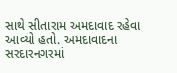સાથે સીતારામ અમદાવાદ રહેવા આવ્યો હતો. અમદાવાદના સરદારનગરમાં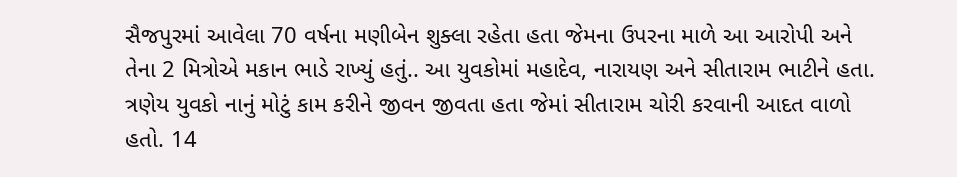સૈજપુરમાં આવેલા 70 વર્ષના મણીબેન શુક્લા રહેતા હતા જેમના ઉપરના માળે આ આરોપી અને તેના 2 મિત્રોએ મકાન ભાડે રાખ્યું હતું.. આ યુવકોમાં મહાદેવ, નારાયણ અને સીતારામ ભાટીને હતા. ત્રણેય યુવકો નાનું મોટું કામ કરીને જીવન જીવતા હતા જેમાં સીતારામ ચોરી કરવાની આદત વાળો હતો. 14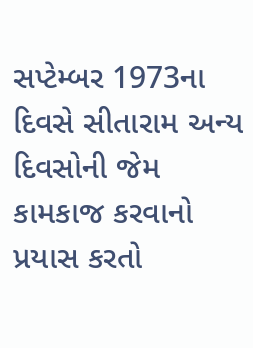સપ્ટેમ્બર 1973ના દિવસે સીતારામ અન્ય દિવસોની જેમ કામકાજ કરવાનો પ્રયાસ કરતો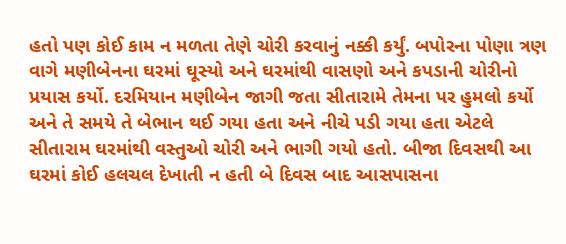હતો પણ કોઈ કામ ન મળતા તેણે ચોરી કરવાનું નક્કી કર્યું. બપોરના પોણા ત્રણ વાગે મણીબેનના ઘરમાં ઘૂસ્યો અને ઘરમાંથી વાસણો અને કપડાની ચોરીનો પ્રયાસ કર્યો. દરમિયાન મણીબેન જાગી જતા સીતારામે તેમના પર હુમલો કર્યો અને તે સમયે તે બેભાન થઈ ગયા હતા અને નીચે પડી ગયા હતા એટલે સીતારામ ઘરમાંથી વસ્તુઓ ચોરી અને ભાગી ગયો હતો. બીજા દિવસથી આ ઘરમાં કોઈ હલચલ દેખાતી ન હતી બે દિવસ બાદ આસપાસના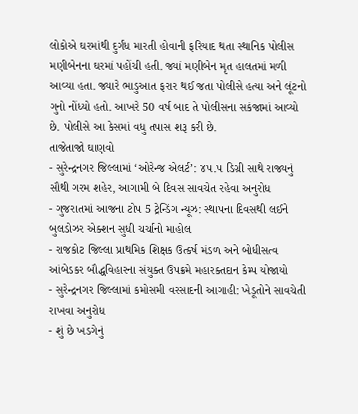લોકોએ ઘરમાંથી દુર્ગંધ મારતી હોવાની ફરિયાદ થતા સ્થાનિક પોલીસ મણીબેનના ઘરમાં પહોંચી હતી. જ્યાં મણીબેન મૃત હાલતમાં મળી આવ્યા હતા. જ્યારે ભાડુઆત ફરાર થઈ જતા પોલીસે હત્યા અને લૂંટનો ગુનો નોંધ્યો હતો. આખરે 50 વર્ષ બાદ તે પોલીસના સકંજામાં આવ્યો છે. પોલીસે આ કેસમાં વધુ તપાસ શરૂ કરી છે.
તાજેતાજો ઘાણવો
- સુરેન્દ્રનગર જિલ્લામાં ‘ઓરેન્જ એલર્ટ’: ૪૫.૫ ડિગ્રી સાથે રાજ્યનું સૌથી ગરમ શહેર, આગામી બે દિવસ સાવચેત રહેવા અનુરોધ
- ગુજરાતમાં આજના ટોપ 5 ટ્રેન્ડિંગ ન્યૂઝ: સ્થાપના દિવસથી લઈને બુલડોઝર એક્શન સુધી ચર્ચાનો માહોલ
- રાજકોટ જિલ્લા પ્રાથમિક શિક્ષક ઉત્કર્ષ મંડળ અને બોધીસત્વ આંબેડકર બૌદ્ધવિહારના સંયુક્ત ઉપક્રમે મહારક્તદાન કેમ્પ યોજાયો
- સુરેન્દ્રનગર જિલ્લામાં કમોસમી વરસાદની આગાહી: ખેડૂતોને સાવચેતી રાખવા અનુરોધ
- શું છે ખડગેનું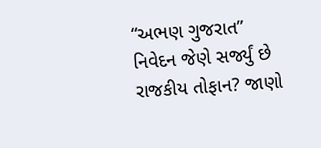“અભણ ગુજરાત” નિવેદન જેણે સર્જ્યું છે રાજકીય તોફાન? જાણો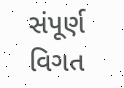સંપૂર્ણ વિગત